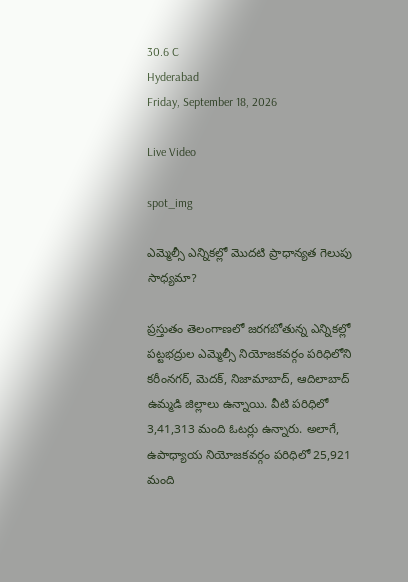30.6 C
Hyderabad
Friday, September 18, 2026

Live Video

spot_img

ఎమ్మెల్సీ ఎన్నికల్లో మొదటి ప్రాధాన్యత గెలుపు సాధ్యమా?

ప్రస్తుతం తెలంగాణలో జరగబోతున్న ఎన్నికల్లో పట్టభద్రుల ఎమ్మెల్సీ నియోజకవర్గం పరిధిలోని కరీంనగర్, మెదక్, నిజామాబాద్, ఆదిలాబాద్ ఉమ్మడి జిల్లాలు ఉన్నాయి. వీటి పరిధిలో 3,41,313 మంది ఓటర్లు ఉన్నారు. అలాగే, ఉపాధ్యాయ నియోజకవర్గం పరిధిలో 25,921 మంది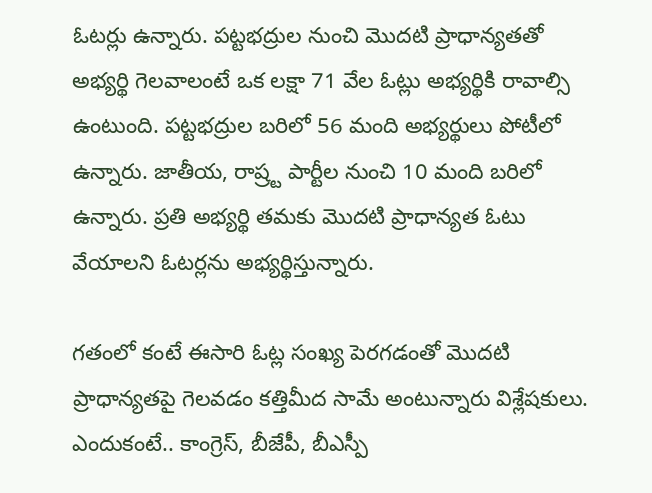ఓటర్లు ఉన్నారు. పట్టభద్రుల నుంచి మొదటి ప్రాధాన్యతతో అభ్యర్థి గెలవాలంటే ఒక లక్షా 71 వేల ఓట్లు అభ్యర్థికి రావాల్సి ఉంటుంది. పట్టభద్రుల బరిలో 56 మంది అభ్యర్థులు పోటీలో ఉన్నారు. జాతీయ, రాష్ర్ట పార్టీల నుంచి 10 మంది బరిలో ఉన్నారు. ప్రతి అభ్యర్థి తమకు మొదటి ప్రాధాన్యత ఓటు వేయాలని ఓటర్లను అభ్యర్థిస్తున్నారు.

గతంలో కంటే ఈసారి ఓట్ల సంఖ్య పెరగడంతో మొదటి ప్రాధాన్యతపై గెలవడం కత్తిమీద సామే అంటున్నారు విశ్లేషకులు. ఎందుకంటే.. కాంగ్రెస్, బీజేపీ, బీఎస్పీ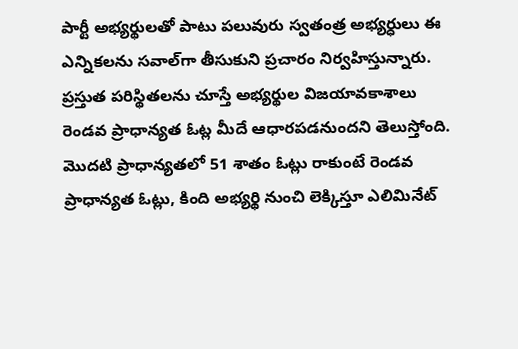పార్టీ అభ్యర్థులతో పాటు పలువురు స్వతంత్ర అభ్యర్ధులు ఈ ఎన్నికలను సవాల్‌గా తీసుకుని ప్రచారం నిర్వహిస్తున్నారు. ప్రస్తుత పరిస్థితలను చూస్తే అభ్యర్థుల విజయావకాశాలు రెండవ ప్రాధాన్యత ఓట్ల మీదే ఆధారపడనుందని తెలుస్తోంది. మొదటి ప్రాధాన్యతలో 51 శాతం ఓట్లు రాకుంటే రెండవ ప్రాధాన్యత ఓట్లు, కింది అభ్యర్థి నుంచి లెక్కిస్తూ ఎలిమినేట్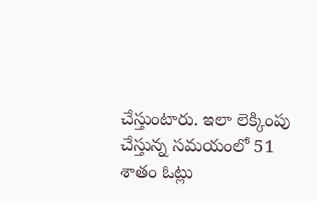చేస్తుంటారు. ఇలా లెక్కింపు చేస్తున్న సమయంలో 51 శాతం ఓట్లు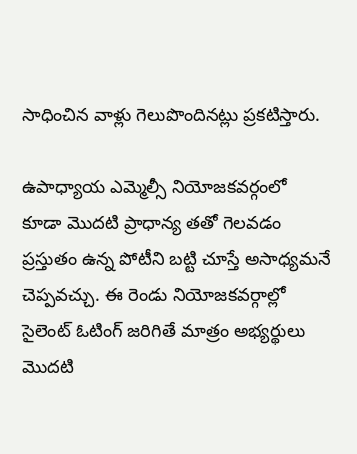సాధించిన వాళ్లు గెలుపొందినట్లు ప్రకటిస్తారు.

ఉపాధ్యాయ ఎమ్మెల్సీ నియోజకవర్గంలో కూడా మొదటి ప్రాధాన్య తతో గెలవడం ప్రస్తుతం ఉన్న పోటీని బట్టి చూస్తే అసాధ్యమనే చెప్పవచ్చు. ఈ రెండు నియోజకవర్గాల్లో సైలెంట్ ఓటింగ్ జరిగితే మాత్రం అభ్యర్థులు మొదటి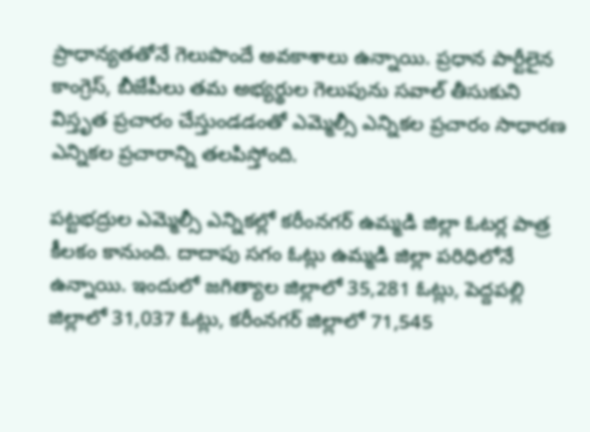ప్రాధాన్యతతోనే గెలుపొందే అవకాశాలు ఉన్నాయి. ప్రధాన పార్టీలైన కాంగ్రెస్, బీజేపీలు తమ అభ్యర్థుల గెలుపును సవాల్ తీసుకుని విస్తృత ప్రచారం చేస్తుండడంతో ఎమ్మెల్సీ ఎన్నికల ప్రచారం సాధారణ ఎన్నికల ప్రచారాన్ని తలపిస్తోంది.

పట్టభద్రుల ఎమ్మెల్సీ ఎన్నికల్లో కరీంనగర్ ఉమ్మడి జిల్లా ఓటర్ల పాత్ర కీలకం కానుంది. దాదాపు సగం ఓట్లు ఉమ్మడి జిల్లా పరిధిలోనే ఉన్నాయి. ఇందులో జగిత్యాల జిల్లాలో 35,281 ఓట్లు, పెద్దపల్లి జిల్లాలో 31,037 ఓట్లు, కరీంనగర్ జిల్లాలో 71,545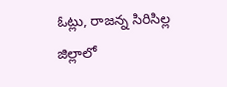ఓట్లు, రాజన్న సిరిసిల్ల జిల్లాలో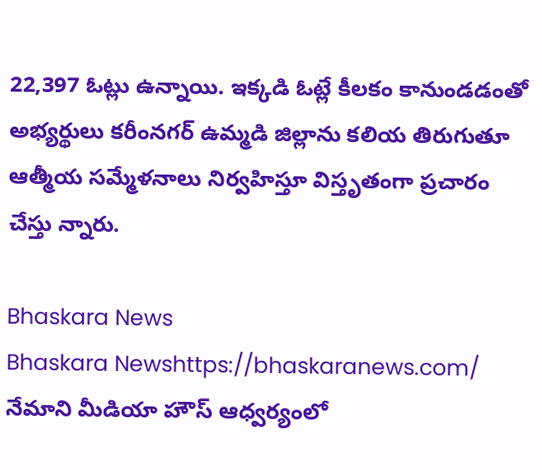22,397 ఓట్లు ఉన్నాయి. ఇక్కడి ఓట్లే కీలకం కానుండడంతో అభ్యర్థులు కరీంనగర్ ఉమ్మడి జిల్లాను కలియ తిరుగుతూ ఆత్మీయ సమ్మేళనాలు నిర్వహిస్తూ విస్తృతంగా ప్రచారం చేస్తు న్నారు.

Bhaskara News
Bhaskara Newshttps://bhaskaranews.com/
నేమాని మీడియా హౌస్ ఆధ్వర్యంలో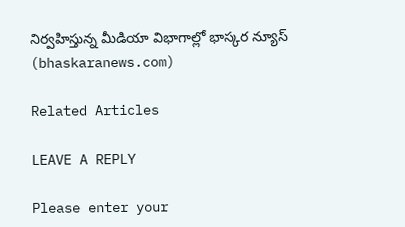నిర్వహిస్తున్న మీడియా విభాగాల్లో భాస్కర న్యూస్ (bhaskaranews.com)

Related Articles

LEAVE A REPLY

Please enter your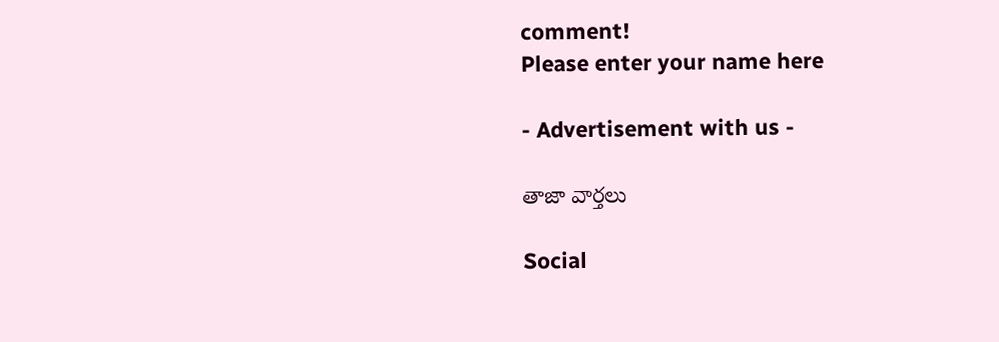comment!
Please enter your name here

- Advertisement with us -

తాజా వార్తలు

Social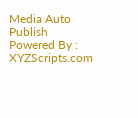Media Auto Publish Powered By : XYZScripts.com